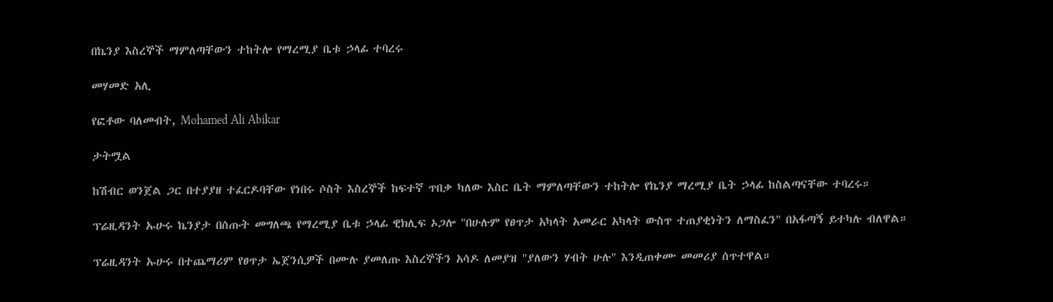በኬንያ እስረኞች ማምለጣቸውን ተከትሎ የማረሚያ ቤቱ ኃላፊ ተባረሩ

መሃመድ አሊ

የፎቶው ባለመብት, Mohamed Ali Abikar

ታትሟል

ከሽብር ወንጀል ጋር በተያያዘ ተፈርዶባቸው የነበሩ ሶስት እስረኞች ከፍተኛ ጥበቃ ካለው እስር ቤት ማምለጣቸውን ተከትሎ የኬንያ ማረሚያ ቤት ኃላፊ ከስልጣናቸው ተባረሩ።

ፕሬዚዳንት ኡሁሩ ኬንያታ በሰጡት መግለጫ የማረሚያ ቤቱ ኃላፊ ዊክሊፍ ኦጋሎ "በሁሉም የፀጥታ አካላት አመራር አካላት ውስጥ ተጠያቂነትን ለማስፈን" በአፋጣኝ ይተካሉ ብለዋል።

ፕሬዚዳንት ኡሁሩ በተጨማሪም የፀጥታ ኤጀንሲዎች በሙሉ ያመለጡ እስረኞችን አሳዶ ለመያዝ "ያለውን ሃብት ሁሉ" እንዲጠቀሙ መመሪያ ሰጥተዋል።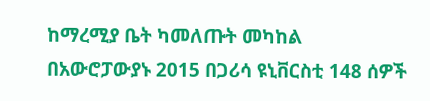ከማረሚያ ቤት ካመለጡት መካከል በአውሮፓውያኑ 2015 በጋሪሳ ዩኒቨርስቲ 148 ሰዎች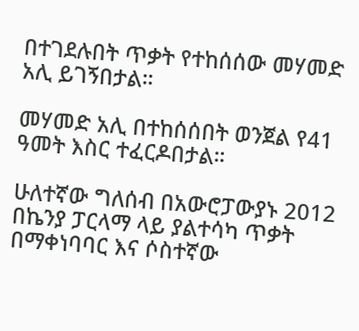በተገደሉበት ጥቃት የተከሰሰው መሃመድ አሊ ይገኝበታል።

መሃመድ አሊ በተከሰሰበት ወንጀል የ41 ዓመት እስር ተፈርዶበታል።

ሁለተኛው ግለሰብ በአውሮፓውያኑ 2012 በኬንያ ፓርላማ ላይ ያልተሳካ ጥቃት በማቀነባባር እና ሶስተኛው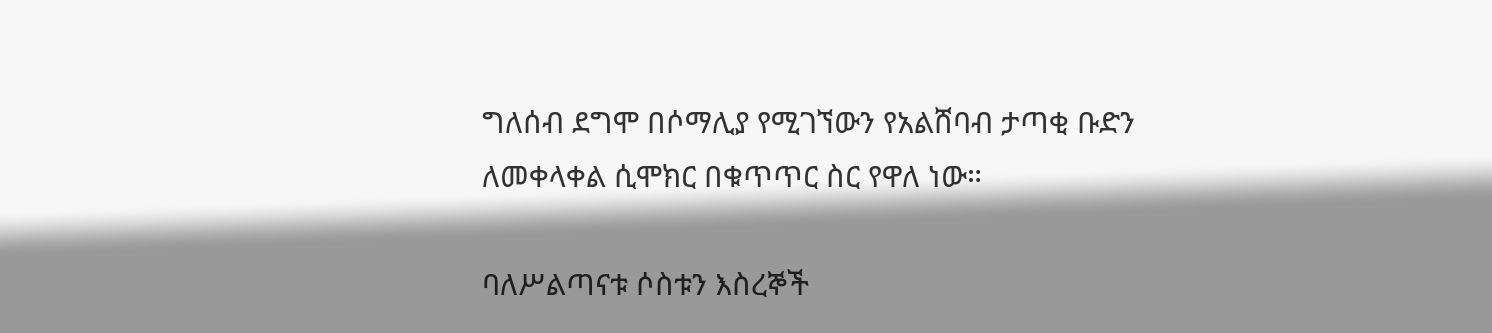ግለሰብ ደግሞ በሶማሊያ የሚገኘውን የአልሸባብ ታጣቂ ቡድን ለመቀላቀል ሲሞክር በቁጥጥር ስር የዋለ ነው።

ባለሥልጣናቱ ሶስቱን እስረኞች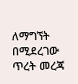ለማግኘት በሚደረገው ጥረት መረጃ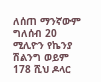ለሰጠ ማንኛውም ግለሰብ 20 ሚሊዮን የኬንያ ሽልንግ ወይም 178 ሺህ ዶላር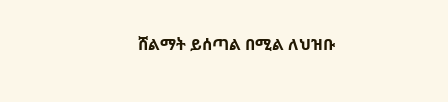ሸልማት ይሰጣል በሚል ለህዝቡ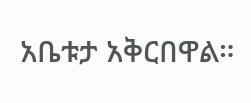አቤቱታ አቅርበዋል።